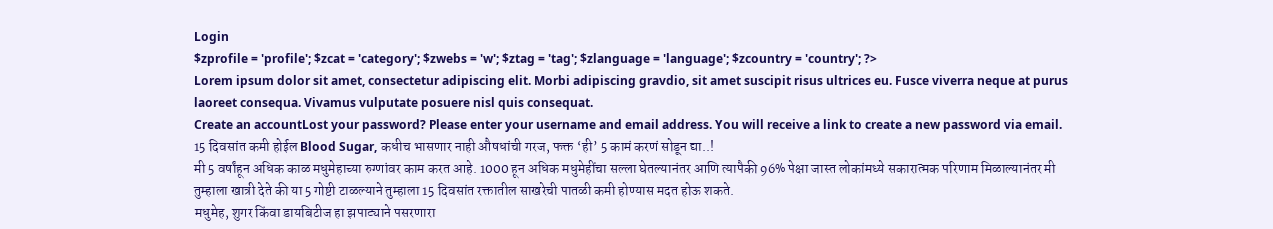Login
$zprofile = 'profile'; $zcat = 'category'; $zwebs = 'w'; $ztag = 'tag'; $zlanguage = 'language'; $zcountry = 'country'; ?>
Lorem ipsum dolor sit amet, consectetur adipiscing elit. Morbi adipiscing gravdio, sit amet suscipit risus ultrices eu. Fusce viverra neque at purus laoreet consequa. Vivamus vulputate posuere nisl quis consequat.
Create an accountLost your password? Please enter your username and email address. You will receive a link to create a new password via email.
15 दिवसांत कमी होईल Blood Sugar, कधीच भासणार नाही औषधांची गरज, फक्त ‘ही’ 5 कामं करणं सोडून द्या..!
मी 5 वर्षांहून अधिक काळ मधुमेहाच्या रुग्णांवर काम करत आहे. 1000 हून अधिक मधुमेहींचा सल्ला घेतल्यानंतर आणि त्यापैकी 96% पेक्षा जास्त लोकांमध्ये सकारात्मक परिणाम मिळाल्यानंतर मी तुम्हाला खात्री देते की या 5 गोष्टी टाळल्याने तुम्हाला 15 दिवसांत रक्तातील साखरेची पातळी कमी होण्यास मदत होऊ शकते.
मधुमेह, शुगर किंवा डायबिटीज हा झपाट्याने पसरणारा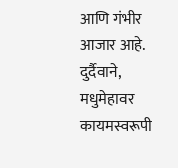आणि गंभीर आजार आहे. दुर्दैवाने, मधुमेहावर कायमस्वरूपी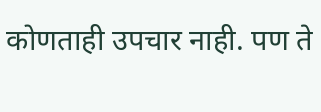कोणताही उपचार नाही. पण ते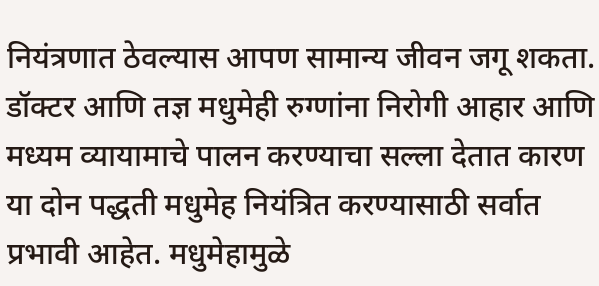नियंत्रणात ठेवल्यास आपण सामान्य जीवन जगू शकता. डॉक्टर आणि तज्ञ मधुमेही रुग्णांना निरोगी आहार आणि मध्यम व्यायामाचे पालन करण्याचा सल्ला देतात कारण या दोन पद्धती मधुमेह नियंत्रित करण्यासाठी सर्वात प्रभावी आहेत. मधुमेहामुळे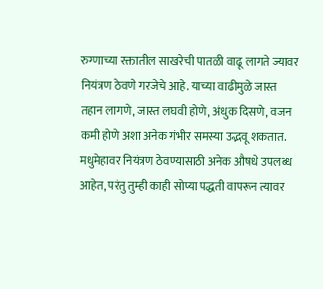रुग्णाच्या रक्तातील साखरेची पातळी वाढू लागते ज्यावर नियंत्रण ठेवणे गरजेचे आहे. याच्या वाढीमुळे जास्त तहान लागणे, जास्त लघवी होणे, अंधुक दिसणे, वजन कमी होणे अशा अनेक गंभीर समस्या उद्भवू शकतात.
मधुमेहावर नियंत्रण ठेवण्यासाठी अनेक औषधे उपलब्ध आहेत, परंतु तुम्ही काही सोप्या पद्धती वापरून त्यावर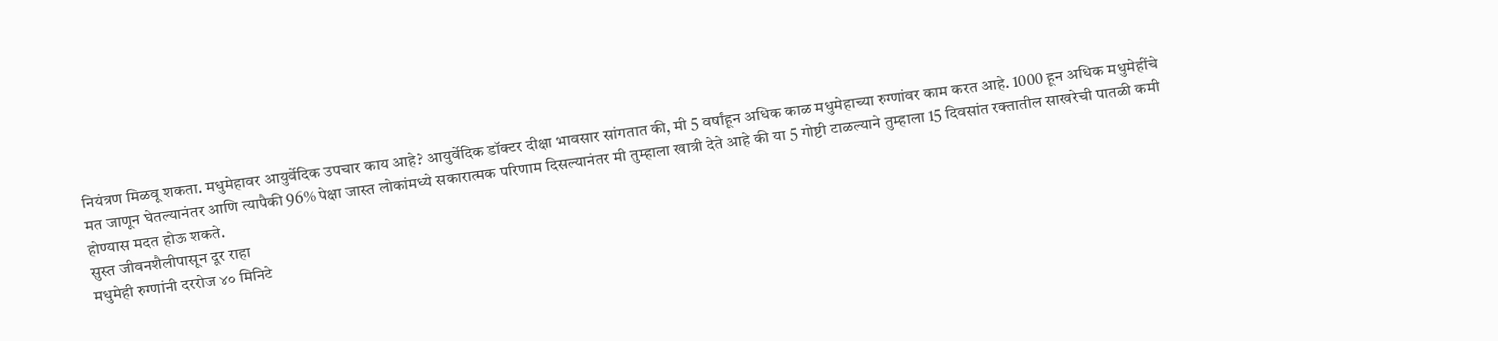नियंत्रण मिळवू शकता. मधुमेहावर आयुर्वेदिक उपचार काय आहे? आयुर्वेदिक डॉक्टर दीक्षा भावसार सांगतात की, मी 5 वर्षांहून अधिक काळ मधुमेहाच्या रुग्णांवर काम करत आहे. 1000 हून अधिक मधुमेहींचे मत जाणून घेतल्यानंतर आणि त्यापैकी 96% पेक्षा जास्त लोकांमध्ये सकारात्मक परिणाम दिसल्यानंतर मी तुम्हाला खात्री देते आहे की या 5 गोष्टी टाळल्याने तुम्हाला 15 दिवसांत रक्तातील साखरेची पातळी कमी होण्यास मदत होऊ शकते.
सुस्त जीवनशैलीपासून दूर राहा
मधुमेही रुग्णांनी दररोज ४० मिनिटे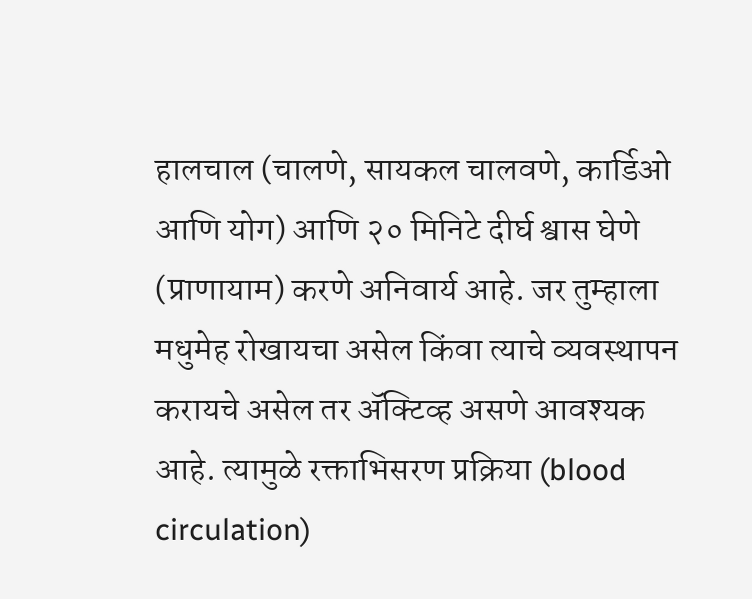हालचाल (चालणे, सायकल चालवणे, कार्डिओ आणि योग) आणि २० मिनिटे दीर्घ श्वास घेणे (प्राणायाम) करणे अनिवार्य आहे. जर तुम्हाला मधुमेह रोखायचा असेल किंवा त्याचे व्यवस्थापन करायचे असेल तर ॲक्टिव्ह असणे आवश्यक आहे. त्यामुळे रक्ताभिसरण प्रक्रिया (blood circulation)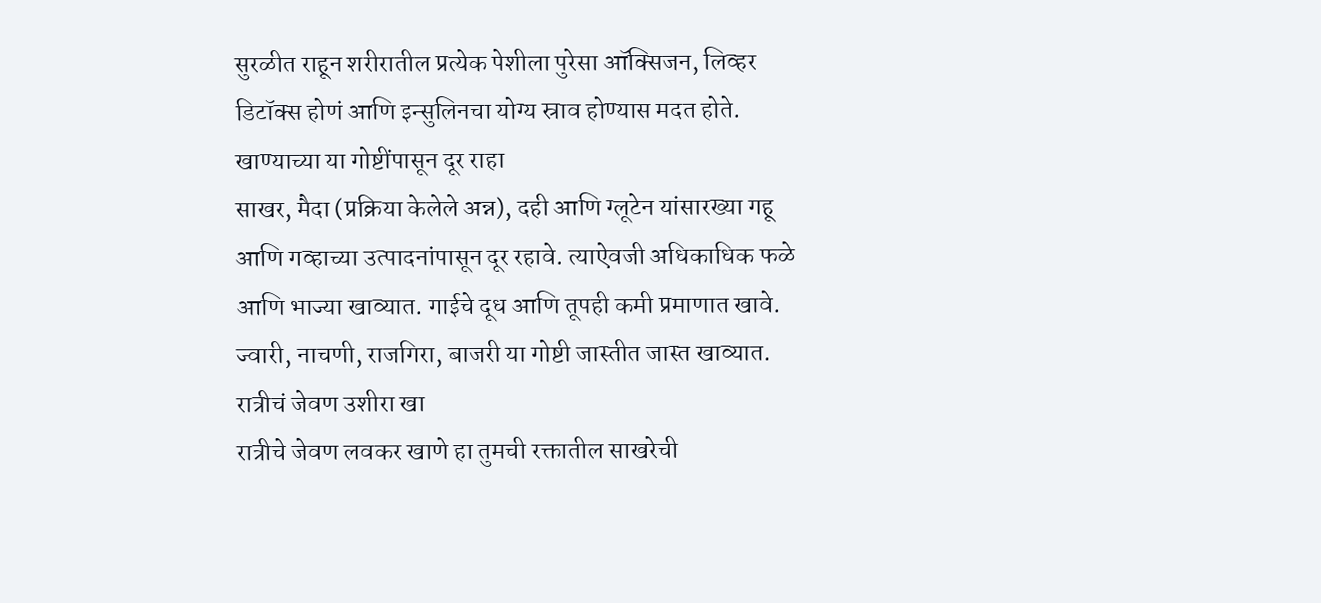सुरळीत राहून शरीरातील प्रत्येक पेशीला पुरेसा ऑक्सिजन, लिव्हर डिटॉक्स होणं आणि इन्सुलिनचा योग्य स्राव होण्यास मदत होते.
खाण्याच्या या गोष्टींपासून दूर राहा
साखर, मैदा (प्रक्रिया केलेले अन्न), दही आणि ग्लूटेन यांसारख्या गहू आणि गव्हाच्या उत्पादनांपासून दूर रहावे. त्याऐवजी अधिकाधिक फळे आणि भाज्या खाव्यात. गाईचे दूध आणि तूपही कमी प्रमाणात खावे. ज्वारी, नाचणी, राजगिरा, बाजरी या गोष्टी जास्तीत जास्त खाव्यात.
रात्रीचं जेवण उशीरा खा
रात्रीचे जेवण लवकर खाणे हा तुमची रक्तातील साखरेची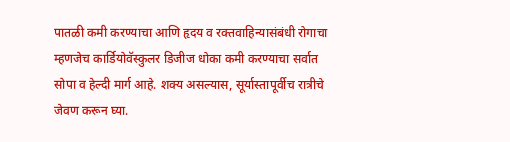पातळी कमी करण्याचा आणि हृदय व रक्तवाहिन्यासंबंधी रोगाचा म्हणजेच कार्डियोवॅस्कुलर डिजीज धोका कमी करण्याचा सर्वात सोपा व हेल्दी मार्ग आहे. शक्य असल्यास, सूर्यास्तापूर्वीच रात्रीचे जेवण करून घ्या.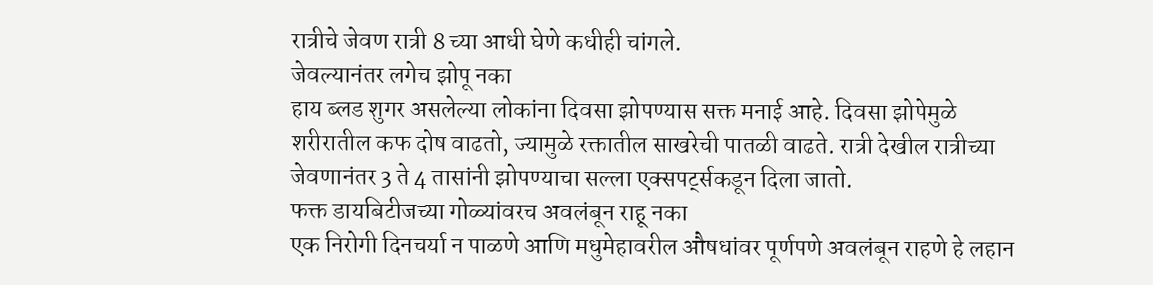रात्रीचे जेवण रात्री 8 च्या आधी घेणे कधीही चांगले.
जेवल्यानंतर लगेच झोपू नका
हाय ब्लड शुगर असलेल्या लोकांना दिवसा झोपण्यास सक्त मनाई आहे. दिवसा झोपेमुळे शरीरातील कफ दोष वाढतो, ज्यामुळे रक्तातील साखरेची पातळी वाढते. रात्री देखील रात्रीच्या जेवणानंतर 3 ते 4 तासांनी झोपण्याचा सल्ला एक्सपर्ट्सकडून दिला जातो.
फक्त डायबिटीजच्या गोळ्यांवरच अवलंबून राहू नका
एक निरोगी दिनचर्या न पाळणे आणि मधुमेहावरील औषधांवर पूर्णपणे अवलंबून राहणे हे लहान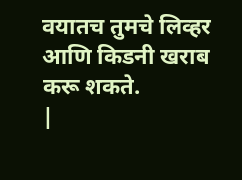वयातच तुमचे लिव्हर आणि किडनी खराब करू शकते.
|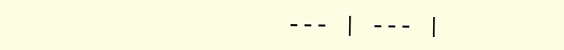--- | --- |